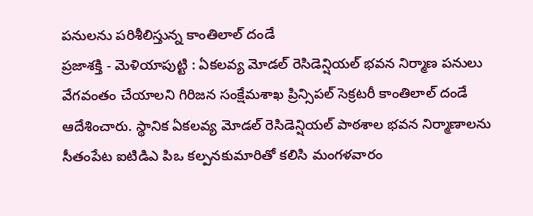పనులను పరిశీలిస్తున్న కాంతిలాల్ దండే
ప్రజాశక్తి - మెళియాపుట్టి : ఏకలవ్య మోడల్ రెసిడెన్షియల్ భవన నిర్మాణ పనులు వేగవంతం చేయాలని గిరిజన సంక్షేమశాఖ ప్రిన్సిపల్ సెక్రటరీ కాంతిలాల్ దండే ఆదేశించారు. స్థానిక ఏకలవ్య మోడల్ రెసిడెన్షియల్ పాఠశాల భవన నిర్మాణాలను సీతంపేట ఐటిడిఎ పిఒ కల్పనకుమారితో కలిసి మంగళవారం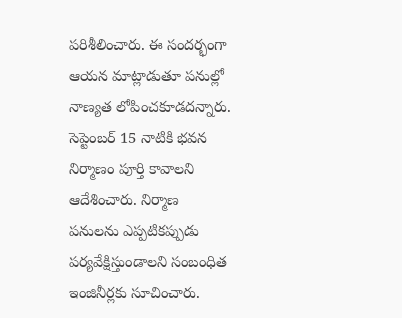పరిశీలించారు. ఈ సందర్భంగా ఆయన మాట్లాడుతూ పనుల్లో నాణ్యత లోపించకూడదన్నారు. సెప్టెంబర్ 15 నాటికి భవన నిర్మాణం పూర్తి కావాలని ఆదేశించారు. నిర్మాణ పనులను ఎప్పటికప్పుడు పర్యవేక్షిస్తుండాలని సంబంధిత ఇంజినీర్లకు సూచించారు.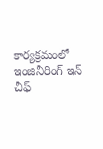కార్యక్రమంలో ఇంజినీరింగ్ ఇన్ చీఫ్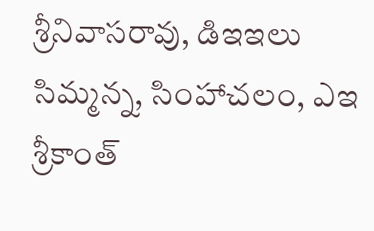శ్రీనివాసరావు, డిఇఇలు సిమ్మన్న, సింహాచలం, ఎఇ శ్రీకాంత్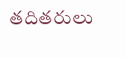తదితరులు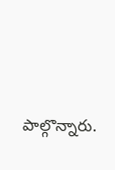పాల్గొన్నారు.